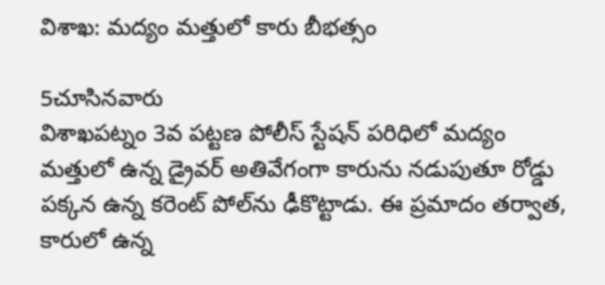విశాఖ‌: మద్యం మత్తులో కారు బీభత్సం

5చూసినవారు
విశాఖపట్నం 3వ పట్టణ పోలీస్ స్టేషన్ పరిధిలో మద్యం మత్తులో ఉన్న డ్రైవర్ అతివేగంగా కారును నడుపుతూ రోడ్డు పక్కన ఉన్న కరెంట్ పోల్‌ను ఢీకొట్టాడు. ఈ ప్రమాదం తర్వాత, కారులో ఉన్న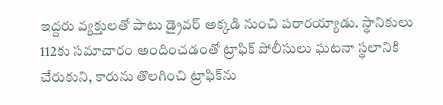ఇద్దరు వ్యక్తులతో పాటు డ్రైవర్ అక్కడి నుంచి పరారయ్యాడు. స్థానికులు 112కు సమాచారం అందించడంతో ట్రాఫిక్ పోలీసులు ఘటనా స్థలానికి చేరుకుని, కారును తొలగించి ట్రాఫిక్‌ను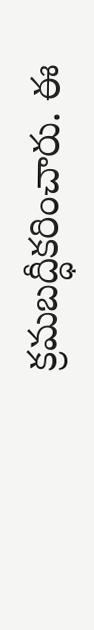క్రమబద్ధీకరించారు. ఈ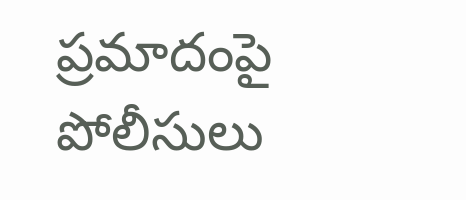ప్రమాదంపై పోలీసులు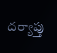దర్యాప్తు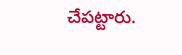చేపట్టారు.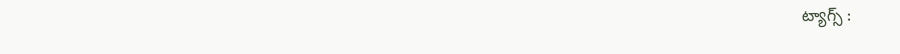ట్యాగ్స్ :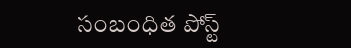సంబంధిత పోస్ట్